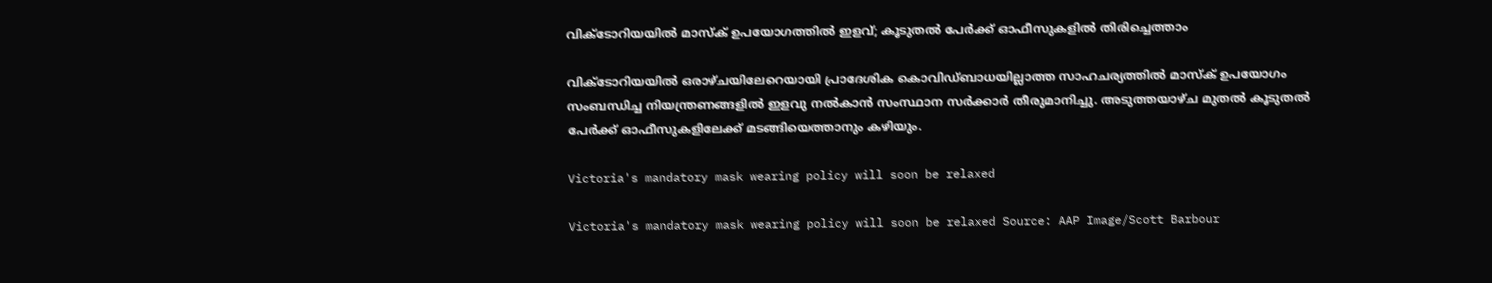വിക്ടോറിയയില്‍ മാസ്‌ക് ഉപയോഗത്തില്‍ ഇളവ്; കൂടുതല്‍ പേര്‍ക്ക് ഓഫീസുകളില്‍ തിരിച്ചെത്താം

വിക്ടോറിയയില്‍ ഒരാഴ്ചയിലേറെയായി പ്രാദേശിക കൊവിഡ്ബാധയില്ലാത്ത സാഹചര്യത്തില്‍ മാസ്‌ക് ഉപയോഗം സംബന്ധിച്ച നിയന്ത്രണങ്ങളില്‍ ഇളവു നല്‍കാന്‍ സംസ്ഥാന സര്‍ക്കാര്‍ തീരുമാനിച്ചു. അടുത്തയാഴ്ച മുതല്‍ കൂടുതല്‍ പേര്‍ക്ക് ഓഫീസുകളിലേക്ക് മടങ്ങിയെത്താനും കഴിയും.

Victoria's mandatory mask wearing policy will soon be relaxed

Victoria's mandatory mask wearing policy will soon be relaxed Source: AAP Image/Scott Barbour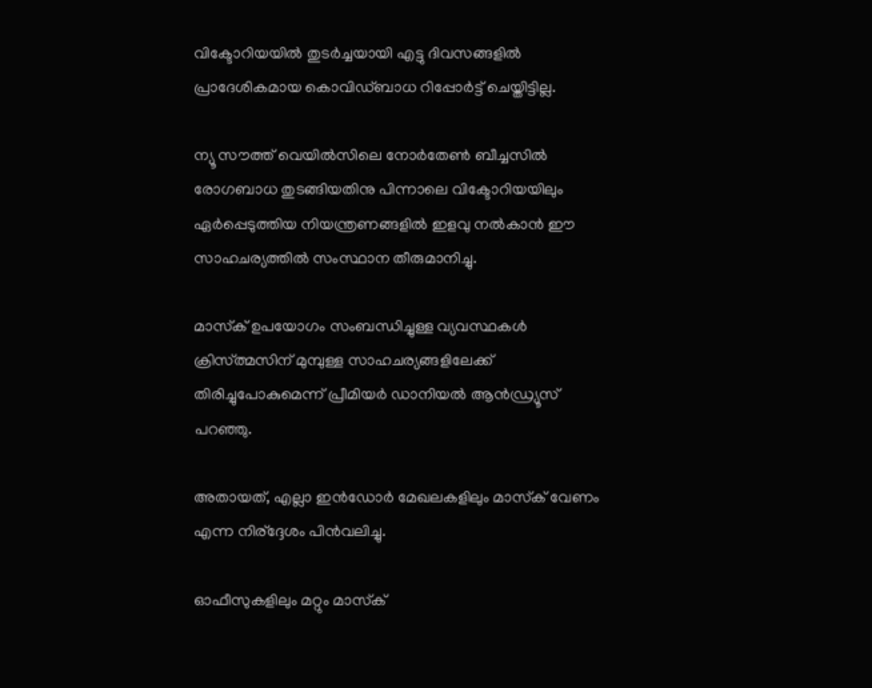വിക്ടോറിയയില്‍ തുടര്‍ച്ചയായി എട്ടു ദിവസങ്ങളില്‍ പ്രാദേശികമായ കൊവിഡ്ബാധ റിപ്പോര്‍ട്ട് ചെയ്തിട്ടില്ല.

ന്യൂ സൗത്ത് വെയില്‍സിലെ നോര്‍തേണ്‍ ബീച്ചസില്‍ രോഗബാധ തുടങ്ങിയതിനു പിന്നാലെ വിക്ടോറിയയിലും ഏര്‍പ്പെടുത്തിയ നിയന്ത്രണങ്ങളില്‍ ഇളവു നല്‍കാന്‍ ഈ സാഹചര്യത്തില്‍ സംസ്ഥാന തീരുമാനിച്ചു.

മാസ്‌ക് ഉപയോഗം സംബന്ധിച്ചുള്ള വ്യവസ്ഥകള്‍ ക്രിസ്ത്മസിന് മുമ്പുള്ള സാഹചര്യങ്ങളിലേക്ക് തിരിച്ചുപോകുമെന്ന് പ്രീമിയര്‍ ഡാനിയല്‍ ആന്‍ഡ്ര്യൂസ് പറഞ്ഞു.

അതായത്, എല്ലാ ഇന്‍ഡോര്‍ മേഖലകളിലും മാസ്‌ക് വേണം എന്ന നിര്‌ദ്ദേശം പിന്‍വലിച്ചു.

ഓഫീസുകളിലും മറ്റും മാസ്‌ക്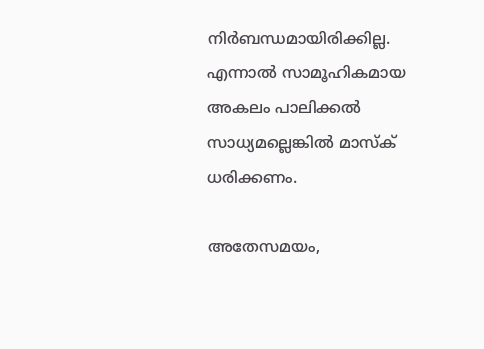നിര്‍ബന്ധമായിരിക്കില്ല. എന്നാല്‍ സാമൂഹികമായ അകലം പാലിക്കല്‍ സാധ്യമല്ലെങ്കില്‍ മാസ്‌ക് ധരിക്കണം.

അതേസമയം,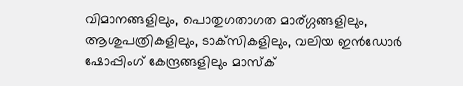വിമാനങ്ങളിലും, പൊതുഗതാഗത മാര്ഗ്ഗങ്ങളിലും, ആശുപത്രികളിലും, ടാക്‌സികളിലും, വലിയ ഇന്‍ഡോര്‍ ഷോപ്പിംഗ് കേന്ദ്രങ്ങളിലും മാസ്‌ക്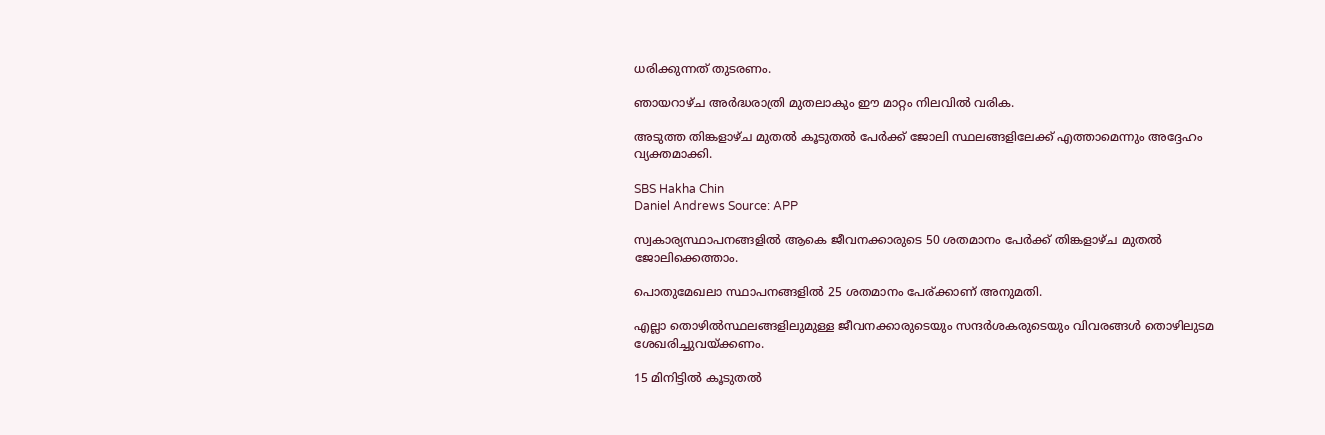ധരിക്കുന്നത് തുടരണം.

ഞായറാഴ്ച അര്‍ദ്ധരാത്രി മുതലാകും ഈ മാറ്റം നിലവില്‍ വരിക.

അടുത്ത തിങ്കളാഴ്ച മുതല്‍ കൂടുതല്‍ പേര്‍ക്ക് ജോലി സ്ഥലങ്ങളിലേക്ക് എത്താമെന്നും അദ്ദേഹം വ്യക്തമാക്കി.

SBS Hakha Chin
Daniel Andrews Source: APP

സ്വകാര്യസ്ഥാപനങ്ങളില്‍ ആകെ ജീവനക്കാരുടെ 50 ശതമാനം പേര്‍ക്ക് തിങ്കളാഴ്ച മുതല്‍ ജോലിക്കെത്താം.

പൊതുമേഖലാ സ്ഥാപനങ്ങളില്‍ 25 ശതമാനം പേര്ക്കാണ് അനുമതി.

എല്ലാ തൊഴില്‍സ്ഥലങ്ങളിലുമുള്ള ജീവനക്കാരുടെയും സന്ദര്‍ശകരുടെയും വിവരങ്ങള്‍ തൊഴിലുടമ ശേഖരിച്ചുവയ്ക്കണം.

15 മിനിട്ടില്‍ കൂടുതല്‍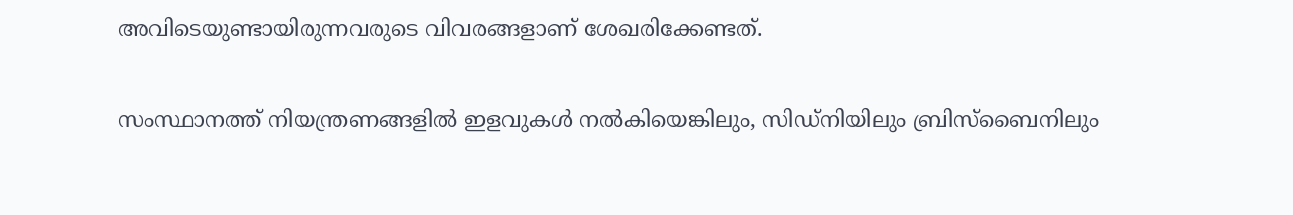അവിടെയുണ്ടായിരുന്നവരുടെ വിവരങ്ങളാണ് ശേഖരിക്കേണ്ടത്.

സംസ്ഥാനത്ത് നിയന്ത്രണങ്ങളില്‍ ഇളവുകള്‍ നല്‍കിയെങ്കിലും, സിഡ്‌നിയിലും ബ്രിസ്‌ബൈനിലും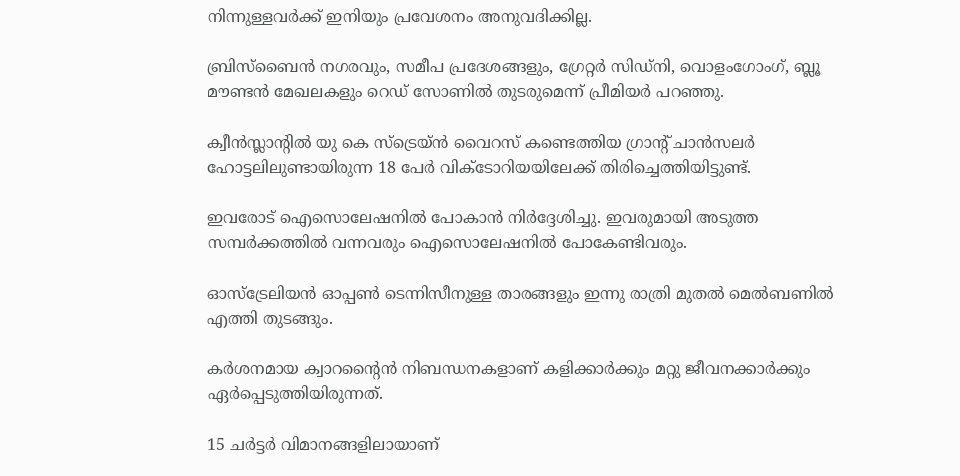നിന്നുള്ളവര്‍ക്ക് ഇനിയും പ്രവേശനം അനുവദിക്കില്ല.

ബ്രിസ്‌ബൈന്‍ നഗരവും, സമീപ പ്രദേശങ്ങളും, ഗ്രേറ്റര്‍ സിഡ്‌നി, വൊളംഗോംഗ്, ബ്ലൂ മൗണ്ടന്‍ മേഖലകളും റെഡ് സോണില്‍ തുടരുമെന്ന് പ്രീമിയര്‍ പറഞ്ഞു.

ക്വീന്‍സ്ലാന്റില്‍ യു കെ സ്‌ട്രെയ്ന്‍ വൈറസ് കണ്ടെത്തിയ ഗ്രാന്റ് ചാന്‍സലര്‍ ഹോട്ടലിലുണ്ടായിരുന്ന 18 പേര്‍ വിക്ടോറിയയിലേക്ക് തിരിച്ചെത്തിയിട്ടുണ്ട്.

ഇവരോട് ഐസൊലേഷനില്‍ പോകാന്‍ നിര്‍ദ്ദേശിച്ചു. ഇവരുമായി അടുത്ത സമ്പര്‍ക്കത്തില്‍ വന്നവരും ഐസൊലേഷനില്‍ പോകേണ്ടിവരും.

ഓസ്‌ട്രേലിയന്‍ ഓപ്പണ്‍ ടെന്നിസീനുള്ള താരങ്ങളും ഇന്നു രാത്രി മുതല്‍ മെല്‍ബണില്‍ എത്തി തുടങ്ങും.

കര്‍ശനമായ ക്വാറന്റൈന്‍ നിബന്ധനകളാണ് കളിക്കാര്‍ക്കും മറ്റു ജീവനക്കാര്‍ക്കും ഏര്‍പ്പെടുത്തിയിരുന്നത്.

15 ചര്‍ട്ടര്‍ വിമാനങ്ങളിലായാണ്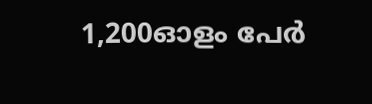1,200ഓളം പേര്‍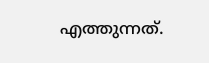എത്തുന്നത്.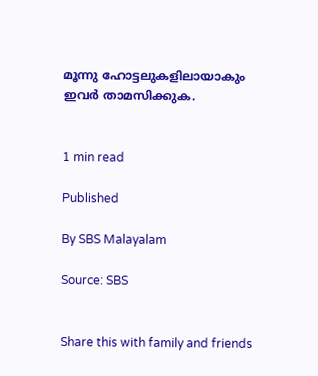മൂന്നു ഹോട്ടലുകളിലായാകും ഇവര്‍ താമസിക്കുക.


1 min read

Published

By SBS Malayalam

Source: SBS


Share this with family and friends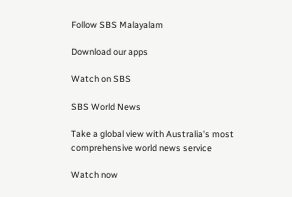Follow SBS Malayalam

Download our apps

Watch on SBS

SBS World News

Take a global view with Australia's most comprehensive world news service

Watch now